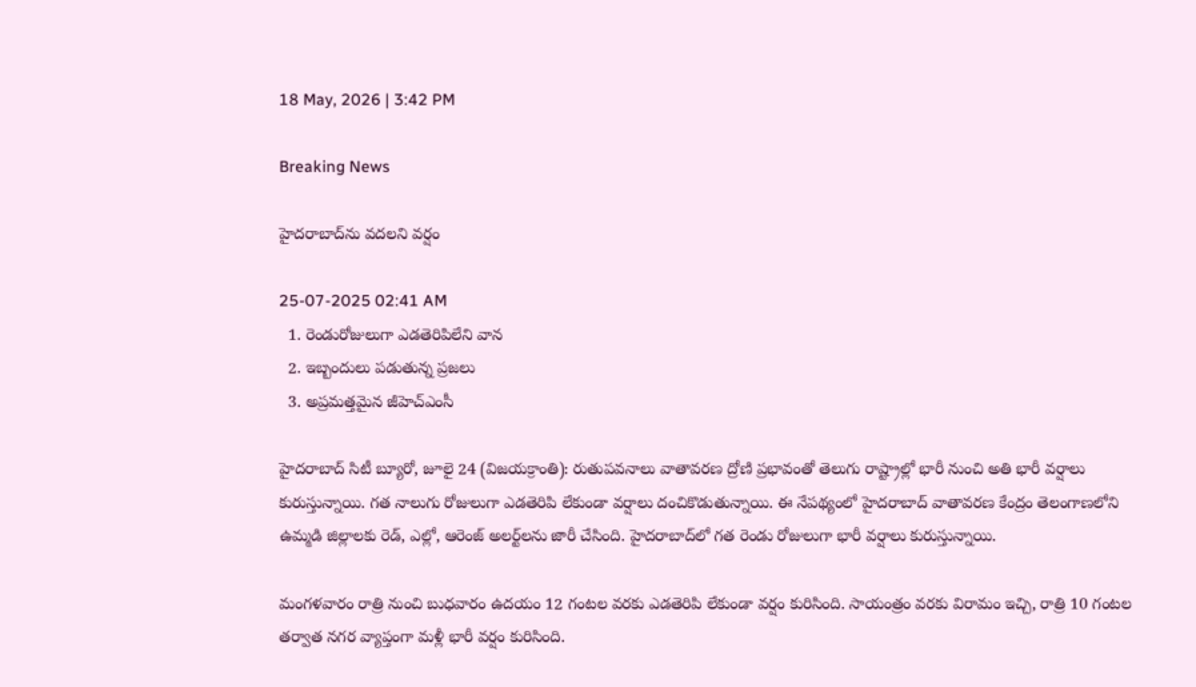18 May, 2026 | 3:42 PM

Breaking News

హైదరాబాద్‌ను వదలని వర్షం

25-07-2025 02:41 AM
  1. రెండురోజులుగా ఎడతెరిపిలేని వాన
  2. ఇబ్బందులు పడుతున్న ప్రజలు
  3. అప్రమత్తమైన జీహెచ్‌ఎంసీ

హైదరాబాద్ సిటీ బ్యూరో, జూలై 24 (విజయక్రాంతి): రుతుపవనాలు వాతావరణ ద్రోణి ప్రభావంతో తెలుగు రాష్ట్రాల్లో భారీ నుంచి అతి భారీ వర్షాలు కురుస్తున్నాయి. గత నాలుగు రోజులుగా ఎడతెరిపి లేకుండా వర్షాలు దంచికొడుతున్నాయి. ఈ నేపథ్యంలో హైదరాబాద్ వాతావరణ కేంద్రం తెలంగాణలోని ఉమ్మడి జిల్లాలకు రెడ్, ఎల్లో, ఆరెంజ్ అలర్ట్‌లను జారీ చేసింది. హైదరాబాద్‌లో గత రెండు రోజులుగా భారీ వర్షాలు కురుస్తున్నాయి.

మంగళవారం రాత్రి నుంచి బుధవారం ఉదయం 12 గంటల వరకు ఎడతెరిపి లేకుండా వర్షం కురిసింది. సాయంత్రం వరకు విరామం ఇచ్చి, రాత్రి 10 గంటల తర్వాత నగర వ్యాప్తంగా మళ్లీ భారీ వర్షం కురిసింది.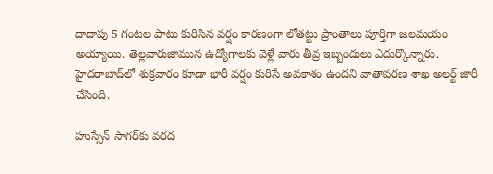దాదాపు 5 గంటల పాటు కురిసిన వర్షం కారణంగా లోతట్టు ప్రాంతాలు పూర్తిగా జలమయం అయ్యాయి. తెల్లవారుజామున ఉద్యోగాలకు వెళ్లే వారు తీవ్ర ఇబ్బందులు ఎదుర్కొన్నారు. హైదరాబాద్‌లో శుక్రవారం కూడా భారీ వర్షం కురిసే అవకాశం ఉందని వాతావరణ శాఖ అలర్ట్ జారీ చేసింది.

హుస్సేన్ సాగర్‌కు వరద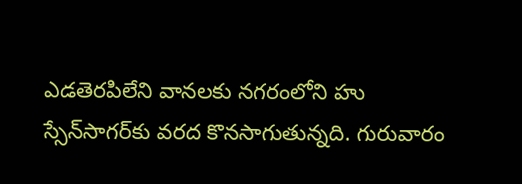ఎడతెరపిలేని వానలకు నగరంలోని హు స్సేన్‌సాగర్‌కు వరద కొనసాగుతున్నది. గురువారం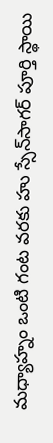మధ్యాహ్నం ఒంటి గంట వరకు హు స్సేన్‌సాగర్ పూర్తి స్థాయి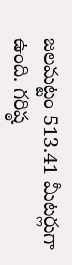జలమట్టం 513.41 మీటర్లుగా ఉంది. గరిష్ఠ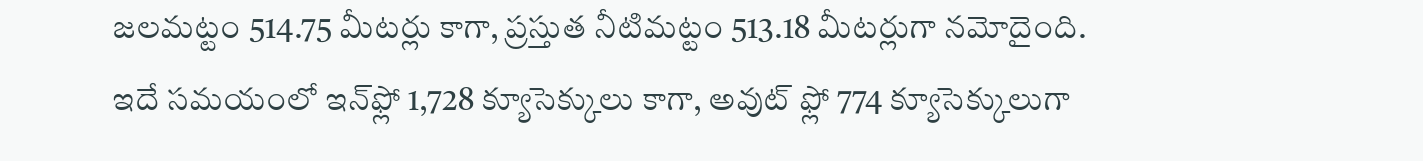జలమట్టం 514.75 మీటర్లు కాగా, ప్రస్తుత నీటిమట్టం 513.18 మీటర్లుగా నమోదైంది. ఇదే సమయంలో ఇన్‌ఫ్లో 1,728 క్యూసెక్కులు కాగా, అవుట్ ఫ్లో 774 క్యూసెక్కులుగా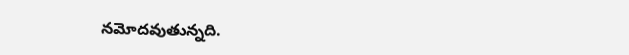నమోదవుతున్నది.